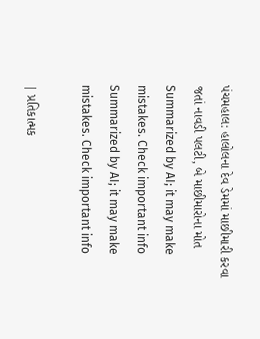પંચમહાલ: હાલોલના દેવ ડેમમાં માછીમારી કરવા જતાં નાવડી પલટી, બે માછીમારોના મોત
Summarized by AI; it may make mistakes. Check important info
Summarized by AI; it may make mistakes. Check important info

| પ્રતિકાત્મક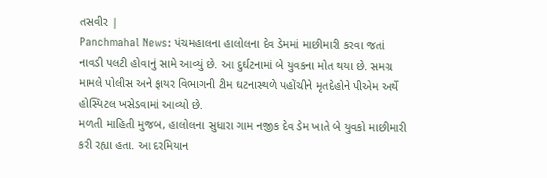તસવીર |
Panchmahal News: પંચમહાલના હાલોલના દેવ ડેમમાં માછીમારી કરવા જતાં નાવડી પલટી હોવાનું સામે આવ્યું છે. આ દુર્ઘટનામાં બે યુવકના મોત થયા છે. સમગ્ર મામલે પોલીસ અને ફાયર વિભાગની ટીમ ઘટનાસ્થળે પહોંચીને મૃતદેહોને પીએમ અર્થે હોસ્પિટલ ખસેડવામાં આવ્યો છે.
મળતી માહિતી મુજબ, હાલોલના સુધારા ગામ નજીક દેવ ડેમ ખાતે બે યુવકો માછીમારી કરી રહ્યા હતા. આ દરમિયાન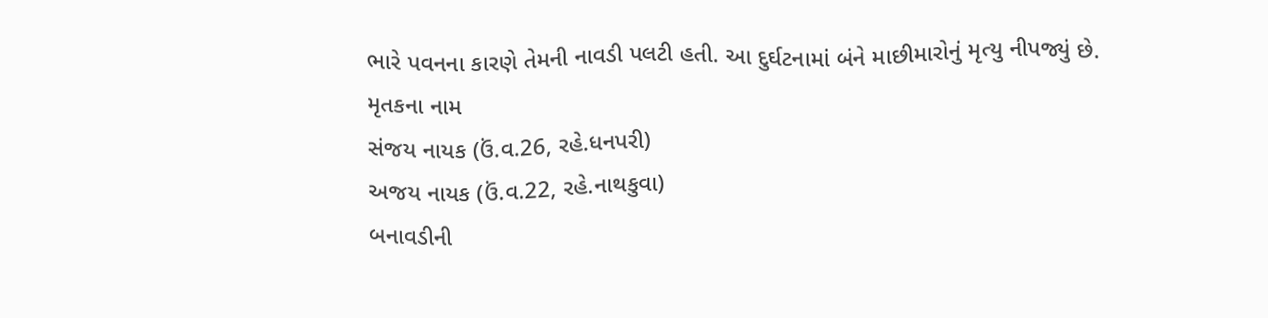ભારે પવનના કારણે તેમની નાવડી પલટી હતી. આ દુર્ઘટનામાં બંને માછીમારોનું મૃત્યુ નીપજ્યું છે.
મૃતકના નામ
સંજય નાયક (ઉં.વ.26, રહે.ધનપરી)
અજય નાયક (ઉં.વ.22, રહે.નાથકુવા)
બનાવડીની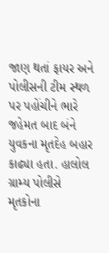જાણ થતાં ફાયર અને પોલીસની ટીમ સ્થળ પર પહોંચીને ભારે જહેમત બાદ બંને યુવકના મૃતદેહ બહાર કાઢ્યા હતા. હાલોલ ગ્રામ્ય પોલીસે મૃતકોના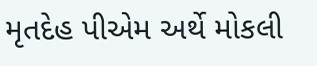મૃતદેહ પીએમ અર્થે મોકલી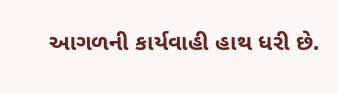આગળની કાર્યવાહી હાથ ધરી છે.